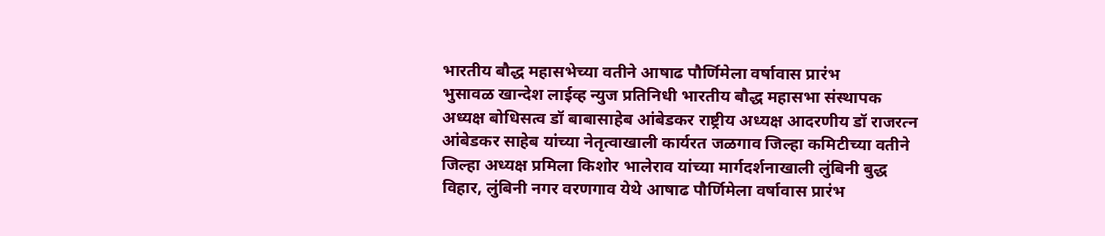भारतीय बौद्ध महासभेच्या वतीने आषाढ पौर्णिमेला वर्षावास प्रारंभ
भुसावळ खान्देश लाईव्ह न्युज प्रतिनिधी भारतीय बौद्ध महासभा संस्थापक अध्यक्ष बोधिसत्व डॉ बाबासाहेब आंबेडकर राष्ट्रीय अध्यक्ष आदरणीय डॉ राजरत्न आंबेडकर साहेब यांच्या नेतृत्वाखाली कार्यरत जळगाव जिल्हा कमिटीच्या वतीने जिल्हा अध्यक्ष प्रमिला किशोर भालेराव यांच्या मार्गदर्शनाखाली लुंबिनी बुद्ध विहार, लुंबिनी नगर वरणगाव येथे आषाढ पौर्णिमेला वर्षावास प्रारंभ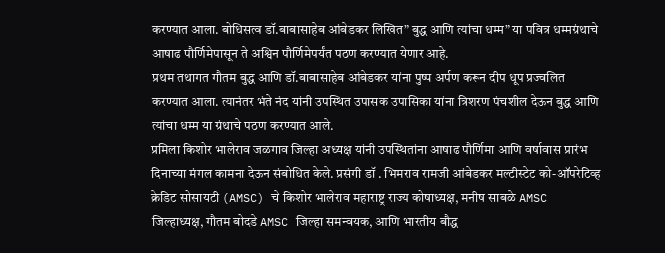करण्यात आला. बोधिसत्व डॉ.बाबासाहेब आंबेडकर लिखित” बुद्ध आणि त्यांचा धम्म” या पवित्र धम्मग्रंथाचे आषाढ पौर्णिमेपासून ते अश्विन पौर्णिमेपर्यंत पठण करण्यात येणार आहे.
प्रथम तथागत गौतम बुद्ध आणि डॉ.बाबासाहेब आंबेडकर यांना पुष्प अर्पण करून दीप धूप प्रज्वलित करण्यात आला. त्यानंतर भंते नंद यांनी उपस्थित उपासक उपासिका यांना त्रिशरण पंचशील देऊन बुद्ध आणि त्यांचा धम्म या ग्रंथाचे पठण करण्यात आले.
प्रमिला किशोर भालेराव जळगाव जिल्हा अध्यक्ष यांनी उपस्थितांना आषाढ पौर्णिमा आणि वर्षावास प्रारंभ दिनाच्या मंगल कामना देऊन संबोधित केले. प्रसंगी डॉ . भिमराव रामजी आंबेडकर मल्टीस्टेट को-ऑपरेटिव्ह क्रेडिट सोसायटी (AMSC) चे किशोर भालेराव महाराष्ट्र राज्य कोषाध्यक्ष, मनीष साबळे AMSC जिल्हाध्यक्ष, गौतम बोदडे AMSC जिल्हा समन्वयक, आणि भारतीय बौद्ध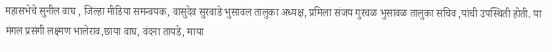महासभेचे सुनील वाघ , जिल्हा मीडिया समन्वयक, वासुदेव सुरवाडे भुसावल तालुका अध्यक्ष, प्रमिला संजय गुरचळ भुसावळ तालुका सचिव ,यांची उपस्थिती होती. या मंगल प्रसंगी लक्ष्मण भालेराव,छाया वाघ, वंदना तायडे, माया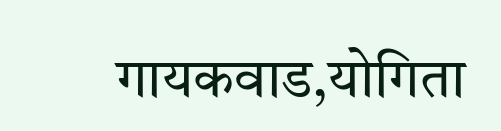गायकवाड,योगिता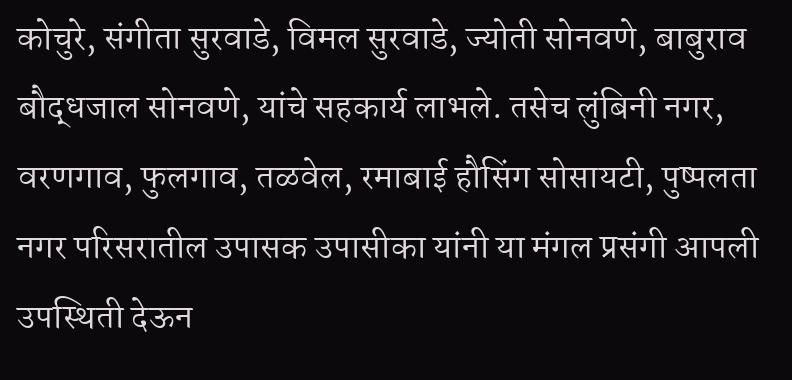कोचुरे, संगीता सुरवाडे, विमल सुरवाडे, ज्योती सोनवणे, बाबुराव बौद्धजाल सोनवणे, यांचे सहकार्य लाभले. तसेच लुंबिनी नगर, वरणगाव, फुलगाव, तळवेल, रमाबाई हौसिंग सोसायटी, पुष्पलता नगर परिसरातील उपासक उपासीका यांनी या मंगल प्रसंगी आपली उपस्थिती देऊन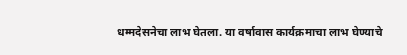धम्मदेसनेचा लाभ घेतला. या वर्षावास कार्यक्रमाचा लाभ घेण्याचे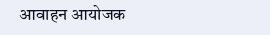आवाहन आयोजक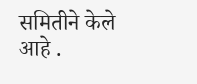समितीने केले आहे .